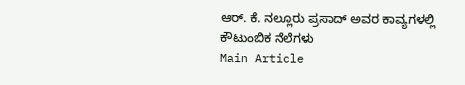ಆರ್. ಕೆ. ನಲ್ಲೂರು ಪ್ರಸಾದ್ ಅವರ ಕಾವ್ಯಗಳಲ್ಲಿ ಕೌಟುಂಬಿಕ ನೆಲೆಗಳು
Main Article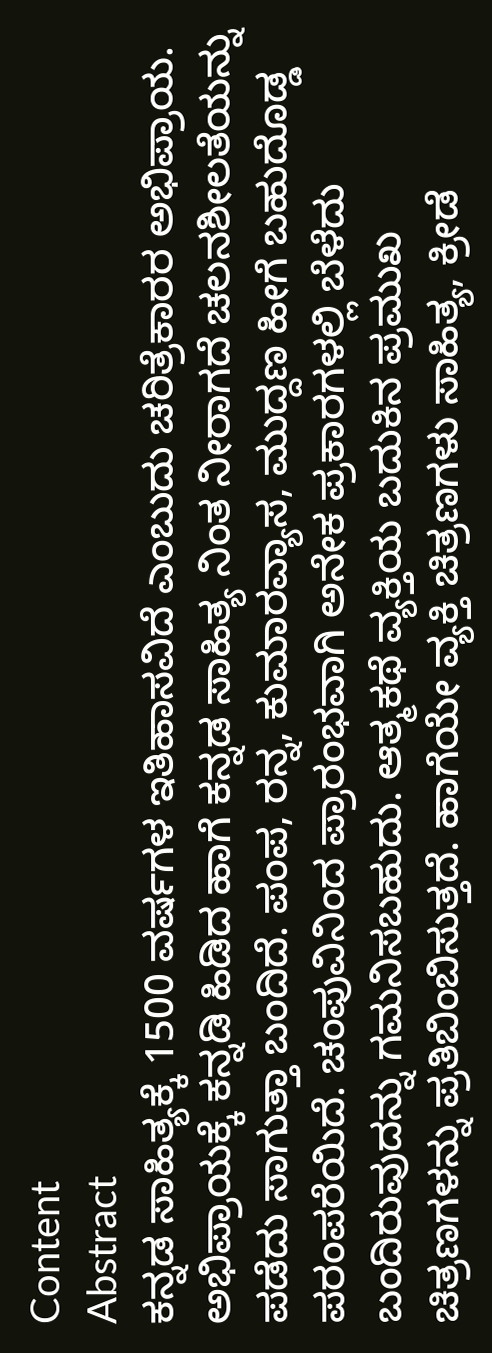Content
Abstract
ಕನ್ನಡ ಸಾಹಿತ್ಯಕ್ಕೆ 1500 ವರ್ಷಗಳ ಇತಿಹಾಸವಿದೆ ಎಂಬುದು ಚರಿತ್ರೆಕಾರರ ಅಭಿಪ್ರಾಯ. ಅಭಿಪ್ರಾಯಕ್ಕೆ ಕನ್ನಡಿ ಹಿಡಿದ ಹಾಗೆ ಕನ್ನಡ ಸಾಹಿತ್ಯ ನಿಂತ ನೀರಾಗದೆ ಚಲನಶೀಲತೆಯನ್ನು ಪಡೆದು ಸಾಗುತ್ತಾ ಬಂದಿದೆ. ಪಂಪ, ರನ್ನ, ಕುಮಾರವ್ಯಾಸ, ಮುದ್ದಣ ಹೀಗೆ ಬಹುದೊಡ್ಡ ಪರಂಪರೆಯಿದೆ. ಚಂಪುವಿನಿಂದ ಪ್ರಾರಂಭವಾಗಿ ಅನೇಕ ಪ್ರಕಾರಗಳಲ್ಲಿ ಬೆಳೆದು ಬಂದಿರುವುದನ್ನು ಗಮನಿಸಬಹುದು. ಆತ್ಮಕಥೆ ವ್ಯಕ್ತಿಯ ಬದುಕಿನ ಪ್ರಮುಖ ಚಿತ್ರಣಗಳನ್ನು ಪ್ರತಿಬಿಂಬಿಸುತ್ತದೆ. ಹಾಗೆಯೇ ವ್ಯಕ್ತಿ ಚಿತ್ರಣಗಳು ಸಾಹಿತ್ಯ, ಕ್ರೀಡೆ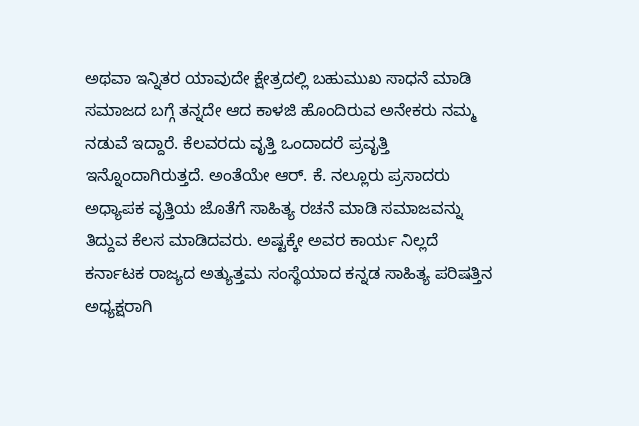ಅಥವಾ ಇನ್ನಿತರ ಯಾವುದೇ ಕ್ಷೇತ್ರದಲ್ಲಿ ಬಹುಮುಖ ಸಾಧನೆ ಮಾಡಿ ಸಮಾಜದ ಬಗ್ಗೆ ತನ್ನದೇ ಆದ ಕಾಳಜಿ ಹೊಂದಿರುವ ಅನೇಕರು ನಮ್ಮ ನಡುವೆ ಇದ್ದಾರೆ. ಕೆಲವರದು ವೃತ್ತಿ ಒಂದಾದರೆ ಪ್ರವೃತ್ತಿ ಇನ್ನೊಂದಾಗಿರುತ್ತದೆ. ಅಂತೆಯೇ ಆರ್. ಕೆ. ನಲ್ಲೂರು ಪ್ರಸಾದರು ಅಧ್ಯಾಪಕ ವೃತ್ತಿಯ ಜೊತೆಗೆ ಸಾಹಿತ್ಯ ರಚನೆ ಮಾಡಿ ಸಮಾಜವನ್ನು ತಿದ್ದುವ ಕೆಲಸ ಮಾಡಿದವರು. ಅಷ್ಟಕ್ಕೇ ಅವರ ಕಾರ್ಯ ನಿಲ್ಲದೆ ಕರ್ನಾಟಕ ರಾಜ್ಯದ ಅತ್ಯುತ್ತಮ ಸಂಸ್ಥೆಯಾದ ಕನ್ನಡ ಸಾಹಿತ್ಯ ಪರಿಷತ್ತಿನ ಅಧ್ಯಕ್ಷರಾಗಿ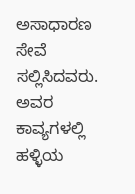ಅಸಾಧಾರಣ ಸೇವೆ ಸಲ್ಲಿಸಿದವರು. ಅವರ ಕಾವ್ಯಗಳಲ್ಲಿ ಹಳ್ಳಿಯ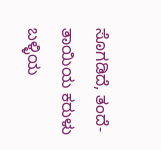ಸೊಗಡಿದೆ, ತಂದೆ-ತಾಯಿಯ ಕರುಳು ಬಳ್ಳಿಯ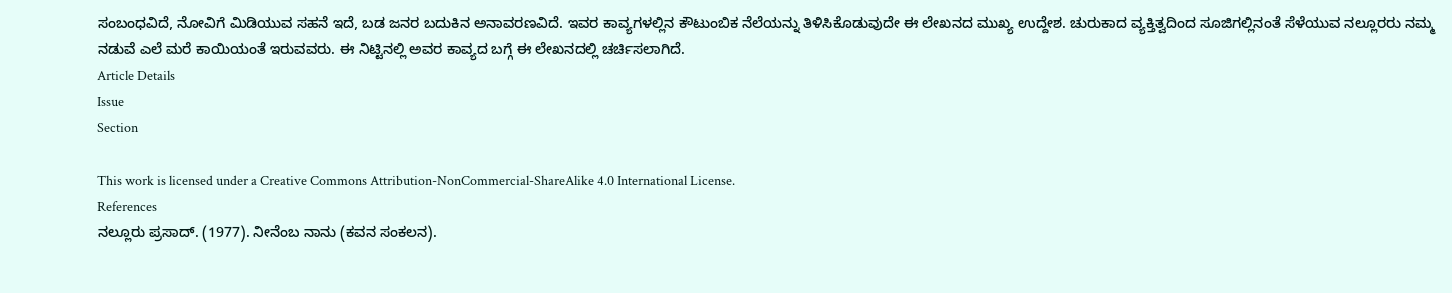ಸಂಬಂಧವಿದೆ, ನೋವಿಗೆ ಮಿಡಿಯುವ ಸಹನೆ ಇದೆ, ಬಡ ಜನರ ಬದುಕಿನ ಅನಾವರಣವಿದೆ. ಇವರ ಕಾವ್ಯಗಳಲ್ಲಿನ ಕೌಟುಂಬಿಕ ನೆಲೆಯನ್ನು ತಿಳಿಸಿಕೊಡುವುದೇ ಈ ಲೇಖನದ ಮುಖ್ಯ ಉದ್ದೇಶ. ಚುರುಕಾದ ವ್ಯಕ್ತಿತ್ವದಿಂದ ಸೂಜಿಗಲ್ಲಿನಂತೆ ಸೆಳೆಯುವ ನಲ್ಲೂರರು ನಮ್ಮ ನಡುವೆ ಎಲೆ ಮರೆ ಕಾಯಿಯಂತೆ ಇರುವವರು. ಈ ನಿಟ್ಟಿನಲ್ಲಿ ಅವರ ಕಾವ್ಯದ ಬಗ್ಗೆ ಈ ಲೇಖನದಲ್ಲಿ ಚರ್ಚಿಸಲಾಗಿದೆ.
Article Details
Issue
Section

This work is licensed under a Creative Commons Attribution-NonCommercial-ShareAlike 4.0 International License.
References
ನಲ್ಲೂರು ಪ್ರಸಾದ್. (1977). ನೀನೆಂಬ ನಾನು (ಕವನ ಸಂಕಲನ).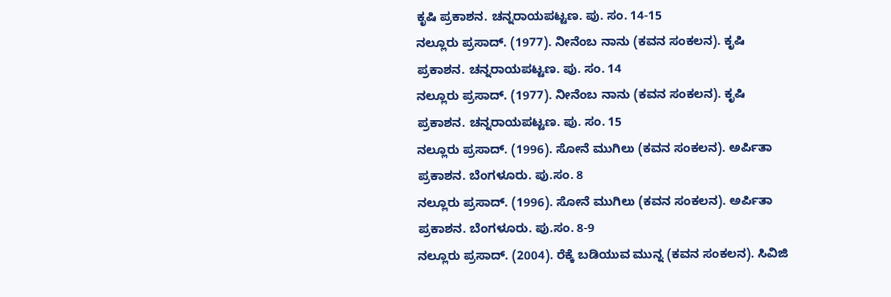ಕೃಷಿ ಪ್ರಕಾಶನ. ಚನ್ನರಾಯಪಟ್ಟಣ. ಪು. ಸಂ. 14-15
ನಲ್ಲೂರು ಪ್ರಸಾದ್. (1977). ನೀನೆಂಬ ನಾನು (ಕವನ ಸಂಕಲನ). ಕೃಷಿ ಪ್ರಕಾಶನ. ಚನ್ನರಾಯಪಟ್ಟಣ. ಪು. ಸಂ. 14
ನಲ್ಲೂರು ಪ್ರಸಾದ್. (1977). ನೀನೆಂಬ ನಾನು (ಕವನ ಸಂಕಲನ). ಕೃಷಿ ಪ್ರಕಾಶನ. ಚನ್ನರಾಯಪಟ್ಟಣ. ಪು. ಸಂ. 15
ನಲ್ಲೂರು ಪ್ರಸಾದ್. (1996). ಸೋನೆ ಮುಗಿಲು (ಕವನ ಸಂಕಲನ). ಅರ್ಪಿತಾ ಪ್ರಕಾಶನ. ಬೆಂಗಳೂರು. ಪು.ಸಂ. 8
ನಲ್ಲೂರು ಪ್ರಸಾದ್. (1996). ಸೋನೆ ಮುಗಿಲು (ಕವನ ಸಂಕಲನ). ಅರ್ಪಿತಾ ಪ್ರಕಾಶನ. ಬೆಂಗಳೂರು. ಪು.ಸಂ. 8-9
ನಲ್ಲೂರು ಪ್ರಸಾದ್. (2004). ರೆಕ್ಕೆ ಬಡಿಯುವ ಮುನ್ನ (ಕವನ ಸಂಕಲನ). ಸಿವಿಜಿ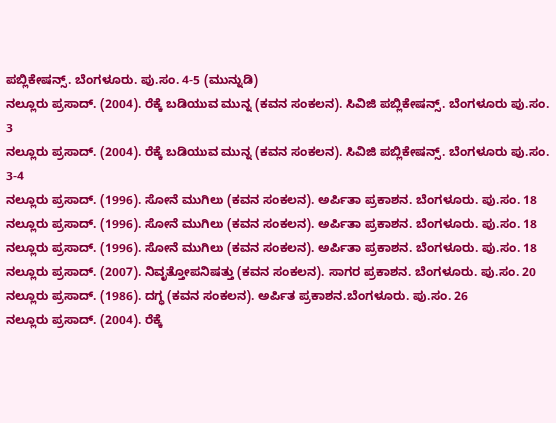ಪಬ್ಲಿಕೇಷನ್ಸ್. ಬೆಂಗಳೂರು. ಪು.ಸಂ. 4-5 (ಮುನ್ನುಡಿ)
ನಲ್ಲೂರು ಪ್ರಸಾದ್. (2004). ರೆಕ್ಕೆ ಬಡಿಯುವ ಮುನ್ನ (ಕವನ ಸಂಕಲನ). ಸಿವಿಜಿ ಪಬ್ಲಿಕೇಷನ್ಸ್. ಬೆಂಗಳೂರು ಪು.ಸಂ. 3
ನಲ್ಲೂರು ಪ್ರಸಾದ್. (2004). ರೆಕ್ಕೆ ಬಡಿಯುವ ಮುನ್ನ (ಕವನ ಸಂಕಲನ). ಸಿವಿಜಿ ಪಬ್ಲಿಕೇಷನ್ಸ್. ಬೆಂಗಳೂರು ಪು.ಸಂ. 3-4
ನಲ್ಲೂರು ಪ್ರಸಾದ್. (1996). ಸೋನೆ ಮುಗಿಲು (ಕವನ ಸಂಕಲನ). ಅರ್ಪಿತಾ ಪ್ರಕಾಶನ. ಬೆಂಗಳೂರು. ಪು.ಸಂ. 18
ನಲ್ಲೂರು ಪ್ರಸಾದ್. (1996). ಸೋನೆ ಮುಗಿಲು (ಕವನ ಸಂಕಲನ). ಅರ್ಪಿತಾ ಪ್ರಕಾಶನ. ಬೆಂಗಳೂರು. ಪು.ಸಂ. 18
ನಲ್ಲೂರು ಪ್ರಸಾದ್. (1996). ಸೋನೆ ಮುಗಿಲು (ಕವನ ಸಂಕಲನ). ಅರ್ಪಿತಾ ಪ್ರಕಾಶನ. ಬೆಂಗಳೂರು. ಪು.ಸಂ. 18
ನಲ್ಲೂರು ಪ್ರಸಾದ್. (2007). ನಿವೃತ್ತೋಪನಿಷತ್ತು (ಕವನ ಸಂಕಲನ). ಸಾಗರ ಪ್ರಕಾಶನ. ಬೆಂಗಳೂರು. ಪು.ಸಂ. 20
ನಲ್ಲೂರು ಪ್ರಸಾದ್. (1986). ದಗ್ಧ (ಕವನ ಸಂಕಲನ). ಅರ್ಪಿತ ಪ್ರಕಾಶನ.ಬೆಂಗಳೂರು. ಪು.ಸಂ. 26
ನಲ್ಲೂರು ಪ್ರಸಾದ್. (2004). ರೆಕ್ಕೆ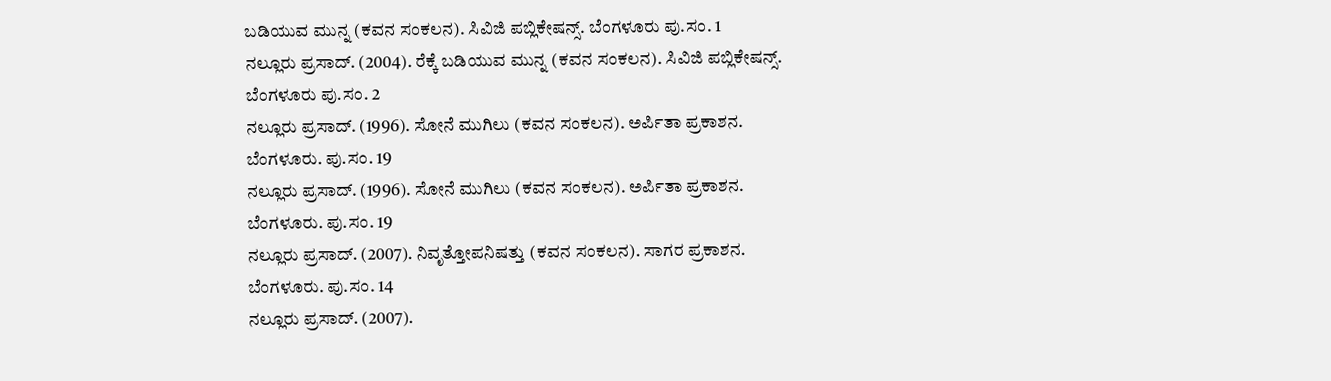ಬಡಿಯುವ ಮುನ್ನ (ಕವನ ಸಂಕಲನ). ಸಿವಿಜಿ ಪಬ್ಲಿಕೇಷನ್ಸ್. ಬೆಂಗಳೂರು ಪು.ಸಂ. 1
ನಲ್ಲೂರು ಪ್ರಸಾದ್. (2004). ರೆಕ್ಕೆ ಬಡಿಯುವ ಮುನ್ನ (ಕವನ ಸಂಕಲನ). ಸಿವಿಜಿ ಪಬ್ಲಿಕೇಷನ್ಸ್. ಬೆಂಗಳೂರು ಪು.ಸಂ. 2
ನಲ್ಲೂರು ಪ್ರಸಾದ್. (1996). ಸೋನೆ ಮುಗಿಲು (ಕವನ ಸಂಕಲನ). ಅರ್ಪಿತಾ ಪ್ರಕಾಶನ. ಬೆಂಗಳೂರು. ಪು.ಸಂ. 19
ನಲ್ಲೂರು ಪ್ರಸಾದ್. (1996). ಸೋನೆ ಮುಗಿಲು (ಕವನ ಸಂಕಲನ). ಅರ್ಪಿತಾ ಪ್ರಕಾಶನ. ಬೆಂಗಳೂರು. ಪು.ಸಂ. 19
ನಲ್ಲೂರು ಪ್ರಸಾದ್. (2007). ನಿವೃತ್ತೋಪನಿಷತ್ತು (ಕವನ ಸಂಕಲನ). ಸಾಗರ ಪ್ರಕಾಶನ. ಬೆಂಗಳೂರು. ಪು.ಸಂ. 14
ನಲ್ಲೂರು ಪ್ರಸಾದ್. (2007).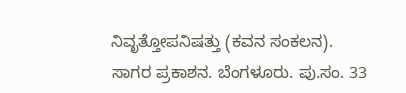ನಿವೃತ್ತೋಪನಿಷತ್ತು (ಕವನ ಸಂಕಲನ). ಸಾಗರ ಪ್ರಕಾಶನ. ಬೆಂಗಳೂರು. ಪು.ಸಂ. 33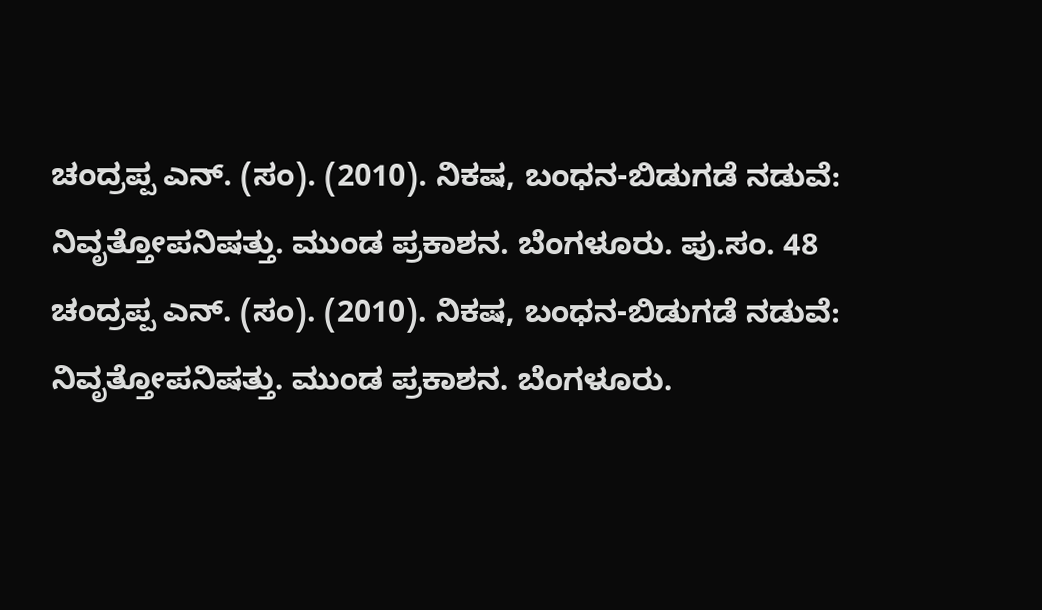ಚಂದ್ರಪ್ಪ ಎನ್. (ಸಂ). (2010). ನಿಕಷ, ಬಂಧನ-ಬಿಡುಗಡೆ ನಡುವೆ: ನಿವೃತ್ತೋಪನಿಷತ್ತು. ಮುಂಡ ಪ್ರಕಾಶನ. ಬೆಂಗಳೂರು. ಪು.ಸಂ. 48
ಚಂದ್ರಪ್ಪ ಎನ್. (ಸಂ). (2010). ನಿಕಷ, ಬಂಧನ-ಬಿಡುಗಡೆ ನಡುವೆ: ನಿವೃತ್ತೋಪನಿಷತ್ತು. ಮುಂಡ ಪ್ರಕಾಶನ. ಬೆಂಗಳೂರು.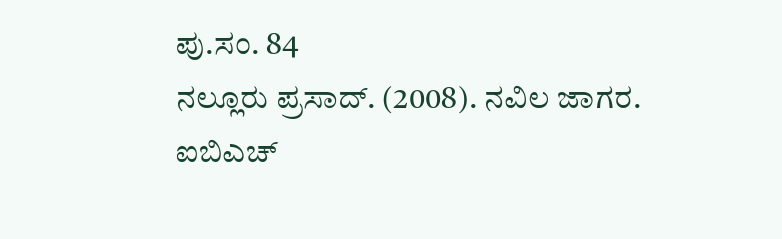ಪು.ಸಂ. 84
ನಲ್ಲೂರು ಪ್ರಸಾದ್. (2008). ನವಿಲ ಜಾಗರ. ಐಬಿಎಚ್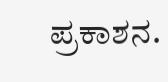ಪ್ರಕಾಶನ.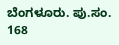ಬೆಂಗಳೂರು. ಪು.ಸಂ. 168